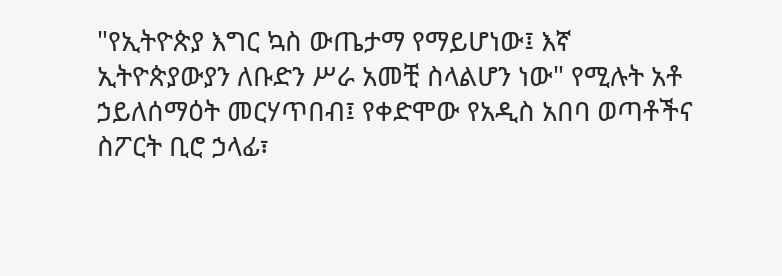"የኢትዮጵያ እግር ኳስ ውጤታማ የማይሆነው፤ እኛ ኢትዮጵያውያን ለቡድን ሥራ አመቺ ስላልሆን ነው" የሚሉት አቶ ኃይለሰማዕት መርሃጥበብ፤ የቀድሞው የአዲስ አበባ ወጣቶችና ስፖርት ቢሮ ኃላፊ፣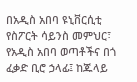በአዲስ አበባ ዩኒቨርሲቲ የስፖርት ሳይንስ መምህር፣ የአዲስ አበባ ወጣቶችና በጎ ፈቃድ ቢሮ ኃላፊ፤ ከጁላይ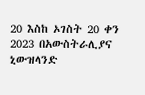20 እስከ ኦገስት 20 ቀን 2023 በአውስትራሊያና ኒውዝላንድ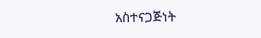አስተናጋጅነት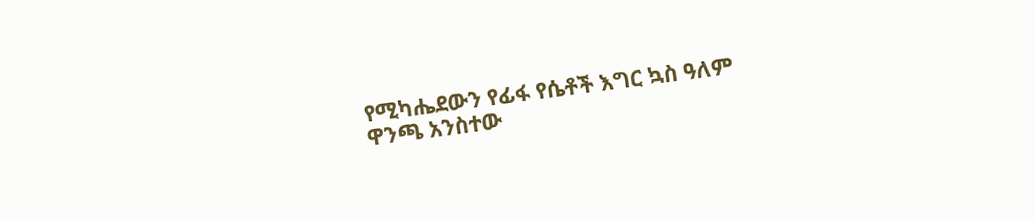የሚካሔደውን የፊፋ የሴቶች እግር ኳስ ዓለም ዋንጫ አንስተው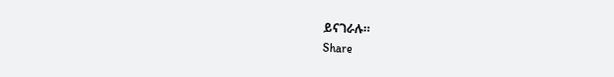ይናገራሉ።
Share